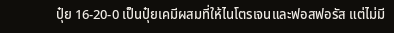ปุ๋ย 16-20-0 เป็นปุ๋ยเคมีผสมที่ให้ไนโตรเจนและฟอสฟอรัส แต่ไม่มี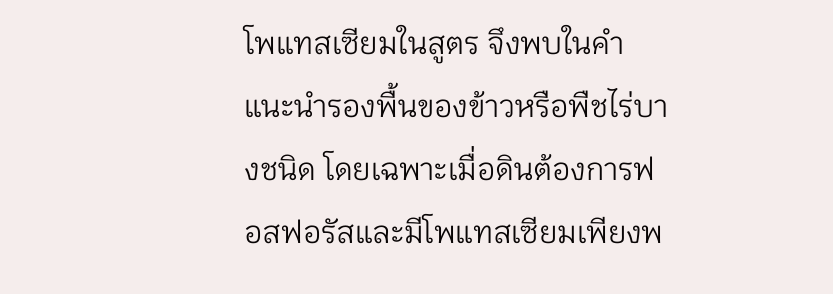โพแทสเซียมในสูตร จึงพบในคำแนะนำรองพื้นของข้าวหรือพืชไร่บางชนิด โดยเฉพาะเมื่อดินต้องการฟอสฟอรัสและมีโพแทสเซียมเพียงพ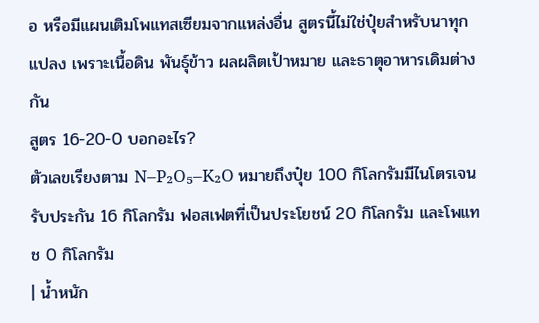อ หรือมีแผนเติมโพแทสเซียมจากแหล่งอื่น สูตรนี้ไม่ใช่ปุ๋ยสำหรับนาทุกแปลง เพราะเนื้อดิน พันธุ์ข้าว ผลผลิตเป้าหมาย และธาตุอาหารเดิมต่างกัน
สูตร 16-20-0 บอกอะไร?
ตัวเลขเรียงตาม N–P₂O₅–K₂O หมายถึงปุ๋ย 100 กิโลกรัมมีไนโตรเจนรับประกัน 16 กิโลกรัม ฟอสเฟตที่เป็นประโยชน์ 20 กิโลกรัม และโพแทช 0 กิโลกรัม
| น้ำหนัก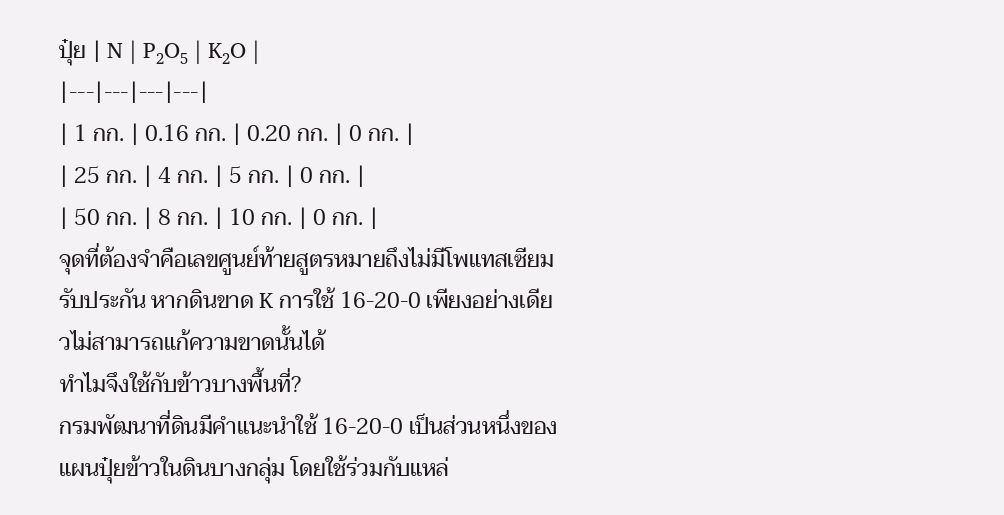ปุ๋ย | N | P₂O₅ | K₂O |
|---|---|---|---|
| 1 กก. | 0.16 กก. | 0.20 กก. | 0 กก. |
| 25 กก. | 4 กก. | 5 กก. | 0 กก. |
| 50 กก. | 8 กก. | 10 กก. | 0 กก. |
จุดที่ต้องจำคือเลขศูนย์ท้ายสูตรหมายถึงไม่มีโพแทสเซียมรับประกัน หากดินขาด K การใช้ 16-20-0 เพียงอย่างเดียวไม่สามารถแก้ความขาดนั้นได้
ทำไมจึงใช้กับข้าวบางพื้นที่?
กรมพัฒนาที่ดินมีคำแนะนำใช้ 16-20-0 เป็นส่วนหนึ่งของแผนปุ๋ยข้าวในดินบางกลุ่ม โดยใช้ร่วมกับแหล่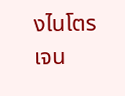งไนโตรเจน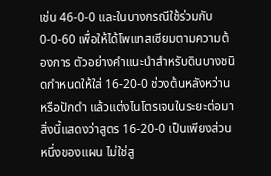เช่น 46-0-0 และในบางกรณีใช้ร่วมกับ 0-0-60 เพื่อให้ได้โพแทสเซียมตามความต้องการ ตัวอย่างคำแนะนำสำหรับดินบางชนิดกำหนดให้ใส่ 16-20-0 ช่วงต้นหลังหว่านหรือปักดำ แล้วแต่งไนโตรเจนในระยะต่อมา สิ่งนี้แสดงว่าสูตร 16-20-0 เป็นเพียงส่วนหนึ่งของแผน ไม่ใช่สู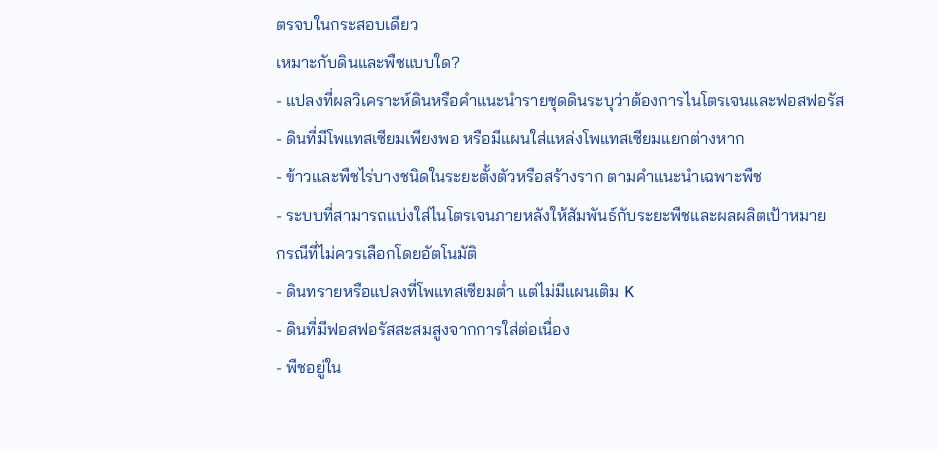ตรจบในกระสอบเดียว
เหมาะกับดินและพืชแบบใด?
- แปลงที่ผลวิเคราะห์ดินหรือคำแนะนำรายชุดดินระบุว่าต้องการไนโตรเจนและฟอสฟอรัส
- ดินที่มีโพแทสเซียมเพียงพอ หรือมีแผนใส่แหล่งโพแทสเซียมแยกต่างหาก
- ข้าวและพืชไร่บางชนิดในระยะตั้งตัวหรือสร้างราก ตามคำแนะนำเฉพาะพืช
- ระบบที่สามารถแบ่งใส่ไนโตรเจนภายหลังให้สัมพันธ์กับระยะพืชและผลผลิตเป้าหมาย
กรณีที่ไม่ควรเลือกโดยอัตโนมัติ
- ดินทรายหรือแปลงที่โพแทสเซียมต่ำ แต่ไม่มีแผนเติม K
- ดินที่มีฟอสฟอรัสสะสมสูงจากการใส่ต่อเนื่อง
- พืชอยู่ใน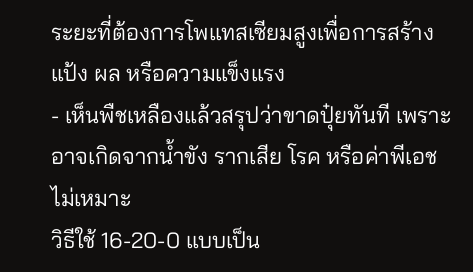ระยะที่ต้องการโพแทสเซียมสูงเพื่อการสร้างแป้ง ผล หรือความแข็งแรง
- เห็นพืชเหลืองแล้วสรุปว่าขาดปุ๋ยทันที เพราะอาจเกิดจากน้ำขัง รากเสีย โรค หรือค่าพีเอชไม่เหมาะ
วิธีใช้ 16-20-0 แบบเป็น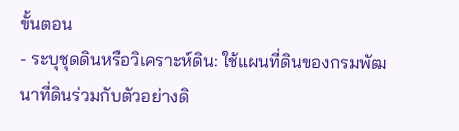ขั้นตอน
- ระบุชุดดินหรือวิเคราะห์ดิน: ใช้แผนที่ดินของกรมพัฒนาที่ดินร่วมกับตัวอย่างดิ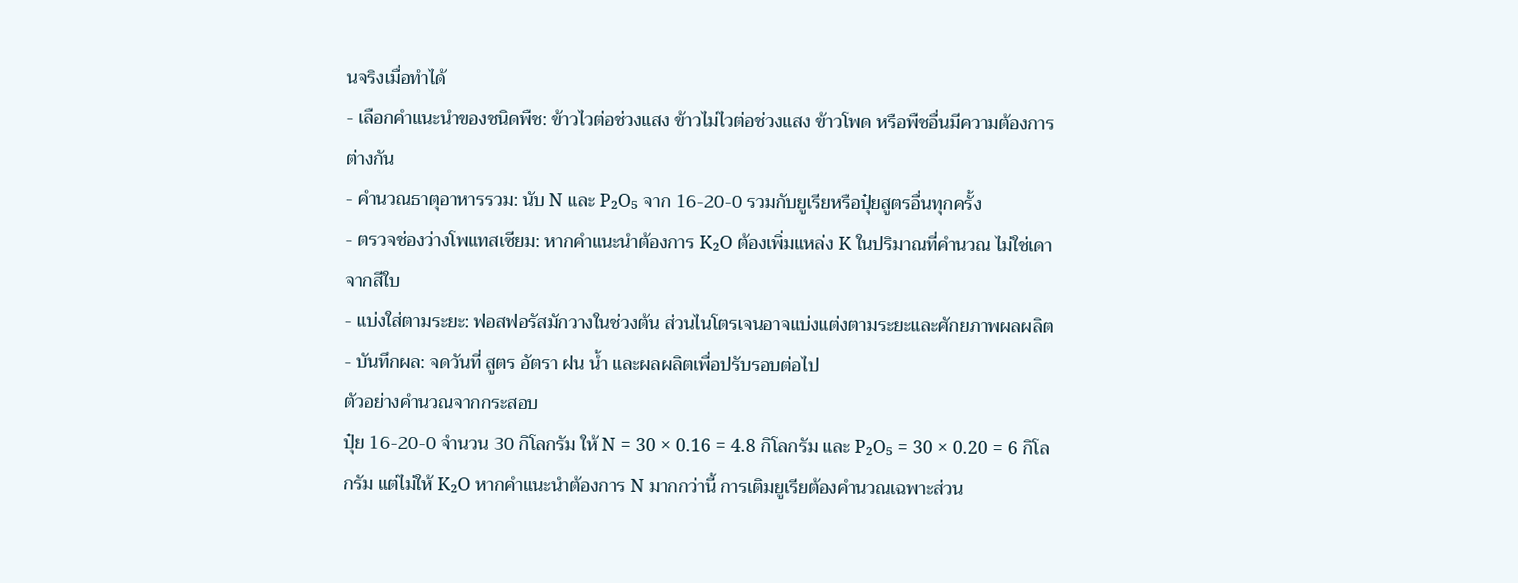นจริงเมื่อทำได้
- เลือกคำแนะนำของชนิดพืช: ข้าวไวต่อช่วงแสง ข้าวไม่ไวต่อช่วงแสง ข้าวโพด หรือพืชอื่นมีความต้องการต่างกัน
- คำนวณธาตุอาหารรวม: นับ N และ P₂O₅ จาก 16-20-0 รวมกับยูเรียหรือปุ๋ยสูตรอื่นทุกครั้ง
- ตรวจช่องว่างโพแทสเซียม: หากคำแนะนำต้องการ K₂O ต้องเพิ่มแหล่ง K ในปริมาณที่คำนวณ ไม่ใช่เดาจากสีใบ
- แบ่งใส่ตามระยะ: ฟอสฟอรัสมักวางในช่วงต้น ส่วนไนโตรเจนอาจแบ่งแต่งตามระยะและศักยภาพผลผลิต
- บันทึกผล: จดวันที่ สูตร อัตรา ฝน น้ำ และผลผลิตเพื่อปรับรอบต่อไป
ตัวอย่างคำนวณจากกระสอบ
ปุ๋ย 16-20-0 จำนวน 30 กิโลกรัม ให้ N = 30 × 0.16 = 4.8 กิโลกรัม และ P₂O₅ = 30 × 0.20 = 6 กิโลกรัม แต่ไม่ให้ K₂O หากคำแนะนำต้องการ N มากกว่านี้ การเติมยูเรียต้องคำนวณเฉพาะส่วน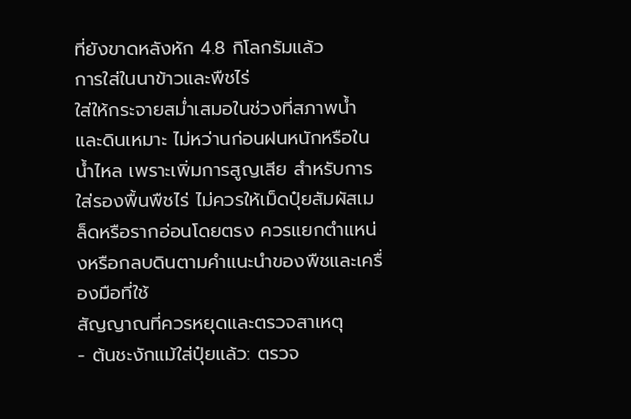ที่ยังขาดหลังหัก 4.8 กิโลกรัมแล้ว
การใส่ในนาข้าวและพืชไร่
ใส่ให้กระจายสม่ำเสมอในช่วงที่สภาพน้ำและดินเหมาะ ไม่หว่านก่อนฝนหนักหรือในน้ำไหล เพราะเพิ่มการสูญเสีย สำหรับการใส่รองพื้นพืชไร่ ไม่ควรให้เม็ดปุ๋ยสัมผัสเมล็ดหรือรากอ่อนโดยตรง ควรแยกตำแหน่งหรือกลบดินตามคำแนะนำของพืชและเครื่องมือที่ใช้
สัญญาณที่ควรหยุดและตรวจสาเหตุ
- ต้นชะงักแม้ใส่ปุ๋ยแล้ว: ตรวจ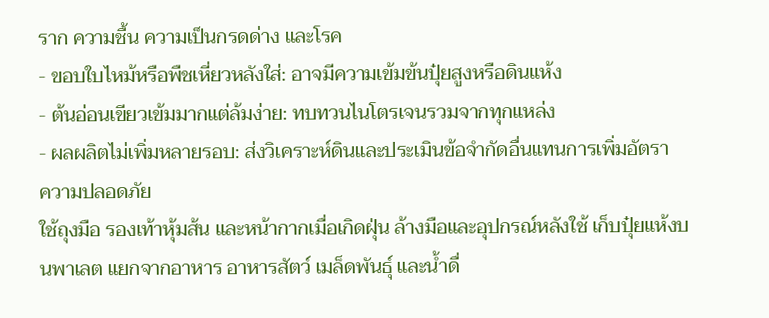ราก ความชื้น ความเป็นกรดด่าง และโรค
- ขอบใบไหม้หรือพืชเหี่ยวหลังใส่: อาจมีความเข้มข้นปุ๋ยสูงหรือดินแห้ง
- ต้นอ่อนเขียวเข้มมากแต่ล้มง่าย: ทบทวนไนโตรเจนรวมจากทุกแหล่ง
- ผลผลิตไม่เพิ่มหลายรอบ: ส่งวิเคราะห์ดินและประเมินข้อจำกัดอื่นแทนการเพิ่มอัตรา
ความปลอดภัย
ใช้ถุงมือ รองเท้าหุ้มส้น และหน้ากากเมื่อเกิดฝุ่น ล้างมือและอุปกรณ์หลังใช้ เก็บปุ๋ยแห้งบนพาเลต แยกจากอาหาร อาหารสัตว์ เมล็ดพันธุ์ และน้ำดื่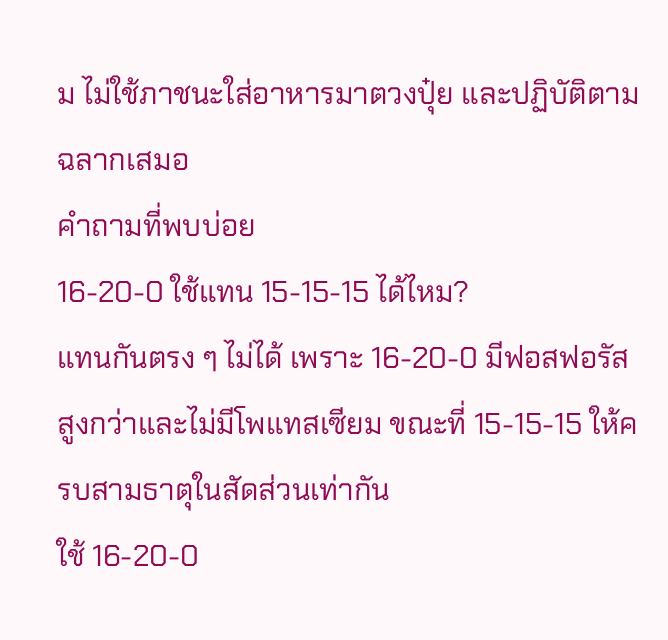ม ไม่ใช้ภาชนะใส่อาหารมาตวงปุ๋ย และปฏิบัติตามฉลากเสมอ
คำถามที่พบบ่อย
16-20-0 ใช้แทน 15-15-15 ได้ไหม?
แทนกันตรง ๆ ไม่ได้ เพราะ 16-20-0 มีฟอสฟอรัสสูงกว่าและไม่มีโพแทสเซียม ขณะที่ 15-15-15 ให้ครบสามธาตุในสัดส่วนเท่ากัน
ใช้ 16-20-0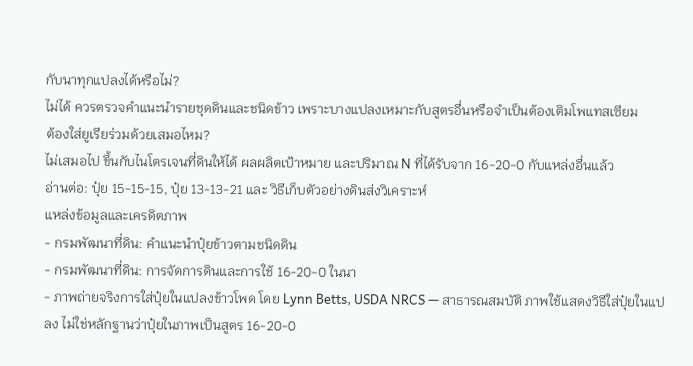กับนาทุกแปลงได้หรือไม่?
ไม่ได้ ควรตรวจคำแนะนำรายชุดดินและชนิดข้าว เพราะบางแปลงเหมาะกับสูตรอื่นหรือจำเป็นต้องเติมโพแทสเซียม
ต้องใส่ยูเรียร่วมด้วยเสมอไหม?
ไม่เสมอไป ขึ้นกับไนโตรเจนที่ดินให้ได้ ผลผลิตเป้าหมาย และปริมาณ N ที่ได้รับจาก 16-20-0 กับแหล่งอื่นแล้ว
อ่านต่อ: ปุ๋ย 15-15-15, ปุ๋ย 13-13-21 และ วิธีเก็บตัวอย่างดินส่งวิเคราะห์
แหล่งข้อมูลและเครดิตภาพ
- กรมพัฒนาที่ดิน: คำแนะนำปุ๋ยข้าวตามชนิดดิน
- กรมพัฒนาที่ดิน: การจัดการดินและการใช้ 16-20-0 ในนา
- ภาพถ่ายจริงการใส่ปุ๋ยในแปลงข้าวโพด โดย Lynn Betts, USDA NRCS — สาธารณสมบัติ ภาพใช้แสดงวิธีใส่ปุ๋ยในแปลง ไม่ใช่หลักฐานว่าปุ๋ยในภาพเป็นสูตร 16-20-0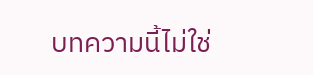บทความนี้ไม่ใช่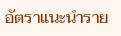อัตราแนะนำราย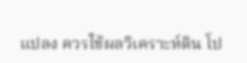แปลง ควรใช้ผลวิเคราะห์ดิน โป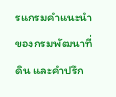รแกรมคำแนะนำของกรมพัฒนาที่ดิน และคำปรึก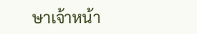ษาเจ้าหน้า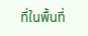ที่ในพื้นที่